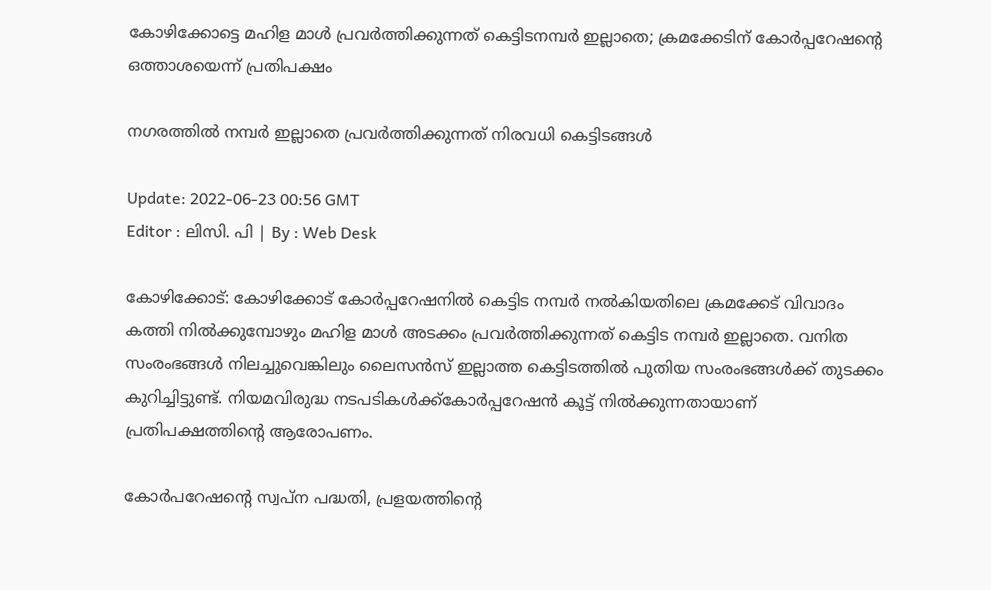കോഴിക്കോട്ടെ മഹിള മാൾ പ്രവർത്തിക്കുന്നത് കെട്ടിടനമ്പർ ഇല്ലാതെ; ക്രമക്കേടിന് കോർപ്പറേഷന്റെ ഒത്താശയെന്ന് പ്രതിപക്ഷം

നഗരത്തിൽ നമ്പർ ഇല്ലാതെ പ്രവർത്തിക്കുന്നത് നിരവധി കെട്ടിടങ്ങൾ

Update: 2022-06-23 00:56 GMT
Editor : ലിസി. പി | By : Web Desk

കോഴിക്കോട്: കോഴിക്കോട് കോർപ്പറേഷനിൽ കെട്ടിട നമ്പർ നൽകിയതിലെ ക്രമക്കേട് വിവാദം കത്തി നിൽക്കുമ്പോഴും മഹിള മാൾ അടക്കം പ്രവർത്തിക്കുന്നത് കെട്ടിട നമ്പർ ഇല്ലാതെ. വനിത സംരംഭങ്ങൾ നിലച്ചുവെങ്കിലും ലൈസൻസ് ഇല്ലാത്ത കെട്ടിടത്തിൽ പുതിയ സംരംഭങ്ങൾക്ക് തുടക്കം കുറിച്ചിട്ടുണ്ട്. നിയമവിരുദ്ധ നടപടികൾക്ക്‌കോർപ്പറേഷൻ കൂട്ട് നിൽക്കുന്നതായാണ് പ്രതിപക്ഷത്തിന്റെ ആരോപണം.

കോർപറേഷന്റെ സ്വപ്ന പദ്ധതി, പ്രളയത്തിന്റെ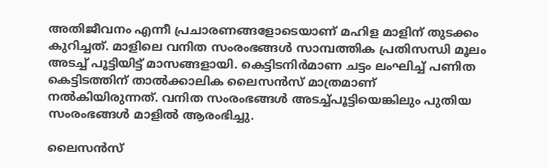അതിജീവനം എന്നീ പ്രചാരണങ്ങളോടെയാണ് മഹിള മാളിന് തുടക്കം കുറിച്ചത്. മാളിലെ വനിത സംരംഭങ്ങൾ സാമ്പത്തിക പ്രതിസന്ധി മൂലം അടച്ച് പൂട്ടിയിട്ട് മാസങ്ങളായി. കെട്ടിടനിർമാണ ചട്ടം ലംഘിച്ച് പണിത കെട്ടിടത്തിന് താൽക്കാലിക ലൈസൻസ് മാത്രമാണ് നൽകിയിരുന്നത്. വനിത സംരംഭങ്ങൾ അടച്ച്പൂട്ടിയെങ്കിലും പുതിയ സംരംഭങ്ങൾ മാളിൽ ആരംഭിച്ചു.

ലൈസൻസ്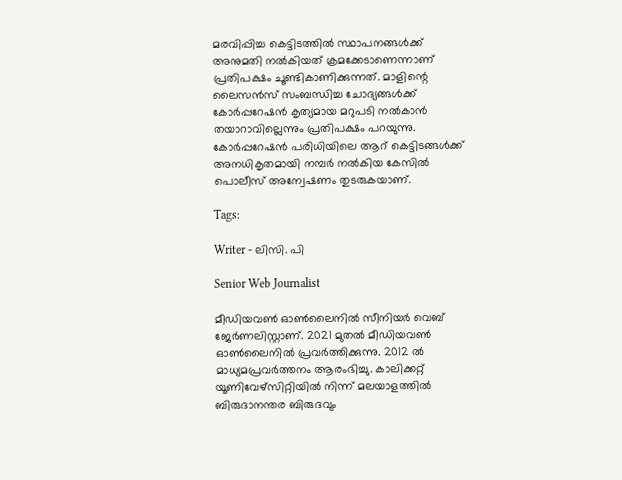മരവിപ്പിച്ച കെട്ടിടത്തിൽ സ്ഥാപനങ്ങൾക്ക് അനുമതി നൽകിയത് ക്രമക്കേടാണെന്നാണ് പ്രതിപക്ഷം ചൂണ്ടികാണിക്കുന്നത്. മാളിന്റെ ലൈസൻസ് സംബന്ധിച്ച ചോദ്യങ്ങൾക്ക് കോർപ്പറേഷൻ കൃത്യമായ മറുപടി നൽകാൻ തയാറാവില്ലെന്നും പ്രതിപക്ഷം പറയുന്നു. കോർപ്പറേഷൻ പരിധിയിലെ ആറ് കെട്ടിടങ്ങൾക്ക് അനധികൃതമായി നമ്പർ നൽകിയ കേസിൽ പൊലീസ് അന്വേഷണം തുടരുകയാണ്.

Tags:

Writer - ലിസി. പി

Senior Web Journalist

മീഡിയവൺ ഓൺലൈനിൽ സീനിയർ വെബ് ജേർണലിസ്റ്റാണ്. 2021 മുതൽ മീഡിയവൺ ഓൺലൈനിൽ പ്രവർത്തിക്കുന്നു. 2012 ല്‍ മാധ്യമപ്രവര്‍ത്തനം ആരംഭിച്ചു. കാലിക്കറ്റ് യൂണിവേഴ്‌സിറ്റിയിൽ നിന്ന് മലയാളത്തിൽ ബിരുദാനന്തര ബിരുദവും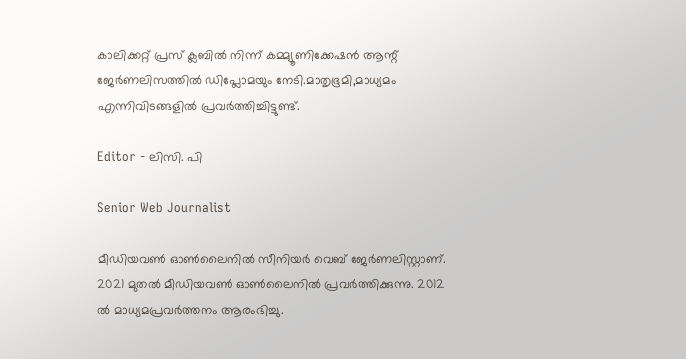കാലിക്കറ്റ് പ്രസ് ക്ലബിൽ നിന്ന് കമ്മ്യൂണിക്കേഷൻ ആന്റ് ജേർണലിസത്തിൽ ഡിപ്ലോമയും നേടി.മാതൃഭൂമി,മാധ്യമം എന്നിവിടങ്ങളിൽ പ്രവർത്തിച്ചിട്ടുണ്ട്.

Editor - ലിസി. പി

Senior Web Journalist

മീഡിയവൺ ഓൺലൈനിൽ സീനിയർ വെബ് ജേർണലിസ്റ്റാണ്. 2021 മുതൽ മീഡിയവൺ ഓൺലൈനിൽ പ്രവർത്തിക്കുന്നു. 2012 ല്‍ മാധ്യമപ്രവര്‍ത്തനം ആരംഭിച്ചു.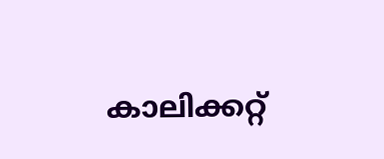കാലിക്കറ്റ്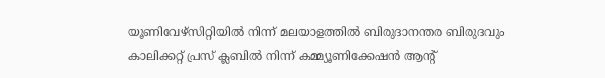യൂണിവേഴ്‌സിറ്റിയിൽ നിന്ന് മലയാളത്തിൽ ബിരുദാനന്തര ബിരുദവും കാലിക്കറ്റ് പ്രസ് ക്ലബിൽ നിന്ന് കമ്മ്യൂണിക്കേഷൻ ആന്റ്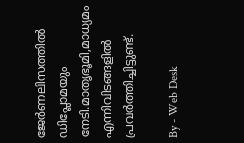ജേർണലിസത്തിൽ ഡിപ്ലോമയും നേടി.മാതൃഭൂമി,മാധ്യമം എന്നിവിടങ്ങളിൽ പ്രവർത്തിച്ചിട്ടുണ്ട്.

By - Web Desk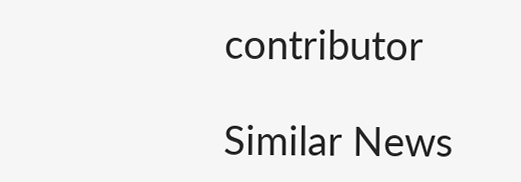contributor

Similar News